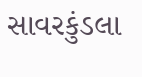સાવરકુંડલા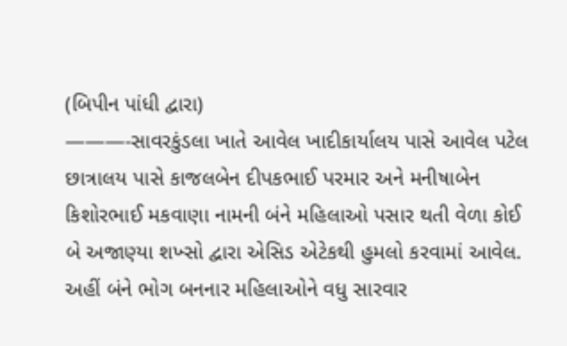(બિપીન પાંધી દ્વારા)
———-સાવરકુંડલા ખાતે આવેલ ખાદીકાર્યાલય પાસે આવેલ પટેલ છાત્રાલય પાસે કાજલબેન દીપકભાઈ પરમાર અને મનીષાબેન કિશોરભાઈ મકવાણા નામની બંને મહિલાઓ પસાર થતી વેળા કોઈ બે અજાણ્યા શખ્સો દ્વારા એસિડ એટેકથી હુમલો કરવામાં આવેલ. અહીં બંને ભોગ બનનાર મહિલાઓને વધુ સારવાર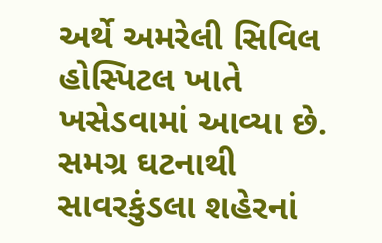અર્થે અમરેલી સિવિલ હોસ્પિટલ ખાતે ખસેડવામાં આવ્યા છે. સમગ્ર ઘટનાથી સાવરકુંડલા શહેરનાં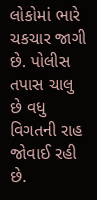લોકોમાં ભારે ચકચાર જાગી છે. પોલીસ તપાસ ચાલુ છે વધુ વિગતની રાહ જોવાઈ રહી છે.